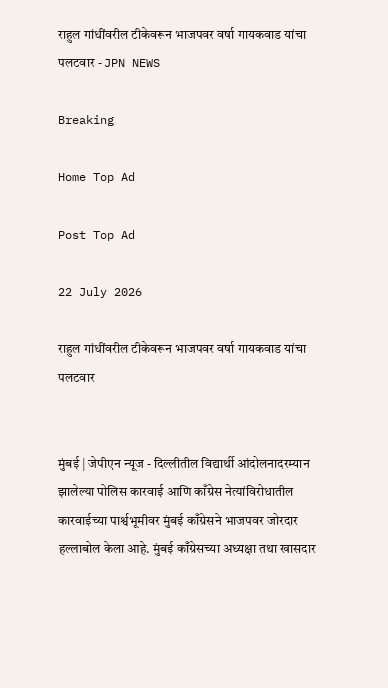राहुल गांधींवरील टीकेवरून भाजपवर वर्षा गायकवाड यांचा पलटवार - JPN NEWS

Breaking

Home Top Ad

Post Top Ad

22 July 2026

राहुल गांधींवरील टीकेवरून भाजपवर वर्षा गायकवाड यांचा पलटवार


मुंबई | जेपीएन न्यूज - दिल्लीतील विद्यार्थी आंदोलनादरम्यान झालेल्या पोलिस कारवाई आणि काँग्रेस नेत्यांविरोधातील कारवाईच्या पार्श्वभूमीवर मुंबई काँग्रेसने भाजपवर जोरदार हल्लाबोल केला आहे. मुंबई काँग्रेसच्या अध्यक्षा तथा खासदार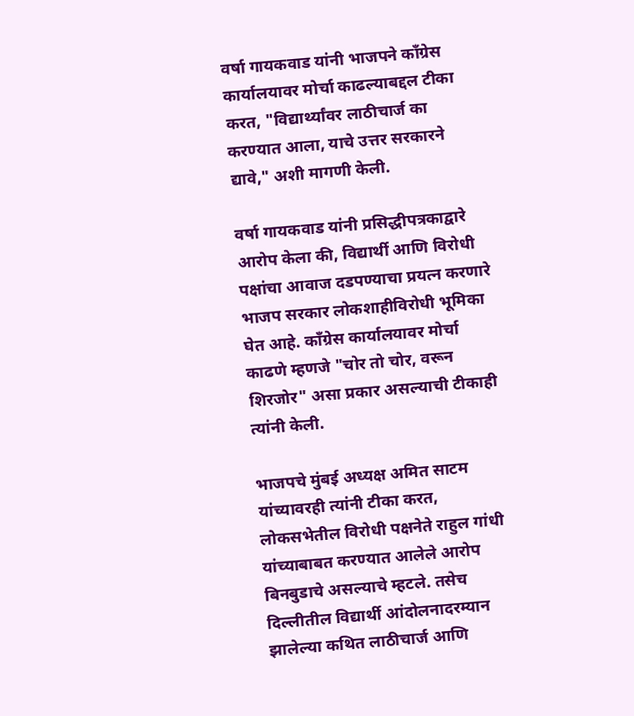वर्षा गायकवाड यांनी भाजपने काँग्रेस कार्यालयावर मोर्चा काढल्याबद्दल टीका करत, "विद्यार्थ्यांवर लाठीचार्ज का करण्यात आला, याचे उत्तर सरकारने द्यावे," अशी मागणी केली.

वर्षा गायकवाड यांनी प्रसिद्धीपत्रकाद्वारे आरोप केला की, विद्यार्थी आणि विरोधी पक्षांचा आवाज दडपण्याचा प्रयत्न करणारे भाजप सरकार लोकशाहीविरोधी भूमिका घेत आहे. काँग्रेस कार्यालयावर मोर्चा काढणे म्हणजे "चोर तो चोर, वरून शिरजोर" असा प्रकार असल्याची टीकाही त्यांनी केली.

भाजपचे मुंबई अध्यक्ष अमित साटम यांच्यावरही त्यांनी टीका करत, लोकसभेतील विरोधी पक्षनेते राहुल गांधी यांच्याबाबत करण्यात आलेले आरोप बिनबुडाचे असल्याचे म्हटले. तसेच दिल्लीतील विद्यार्थी आंदोलनादरम्यान झालेल्या कथित लाठीचार्ज आणि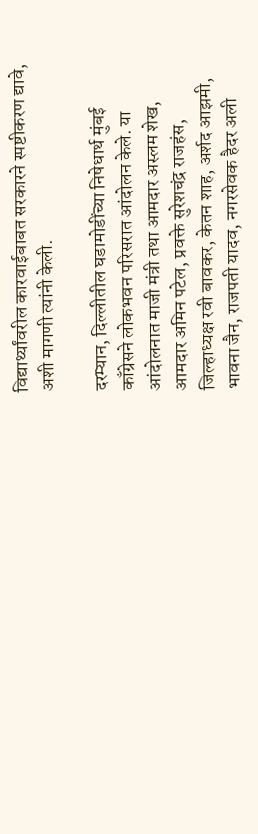विद्यार्थ्यांवरील कारवाईबाबत सरकारने स्पष्टीकरण द्यावे, अशी मागणी त्यांनी केली.

दरम्यान, दिल्लीतील घडामोडींच्या निषेधार्थ मुंबई काँग्रेसने लोकभवन परिसरात आंदोलन केले. या आंदोलनात माजी मंत्री तथा आमदार अस्लम शेख, आमदार अमिन पटेल, प्रवक्ते सुरेशचंद्र राजहंस, जिल्हाध्यक्ष रवी बावकर, केतन शाह, अर्शद आझमी, भावना जैन, राजपती यादव, नगरसेवक हैदर अली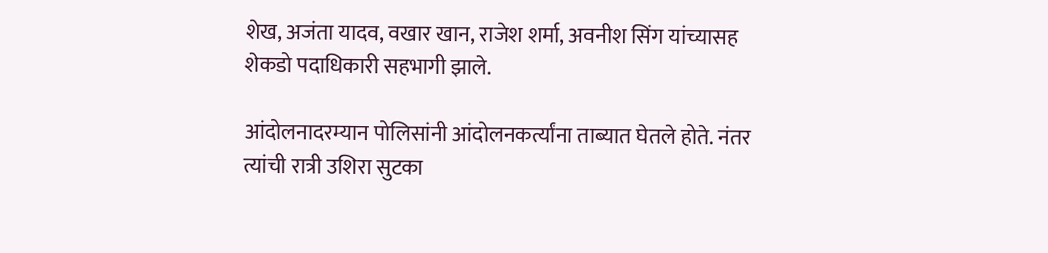शेख, अजंता यादव, वखार खान, राजेश शर्मा, अवनीश सिंग यांच्यासह शेकडो पदाधिकारी सहभागी झाले.

आंदोलनादरम्यान पोलिसांनी आंदोलनकर्त्यांना ताब्यात घेतले होते. नंतर त्यांची रात्री उशिरा सुटका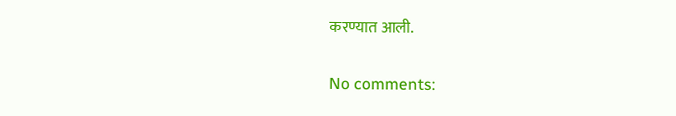करण्यात आली.

No comments: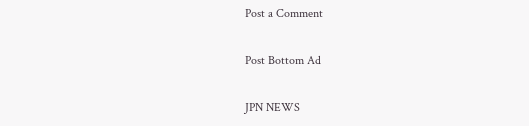Post a Comment

Post Bottom Ad

JPN NEWS